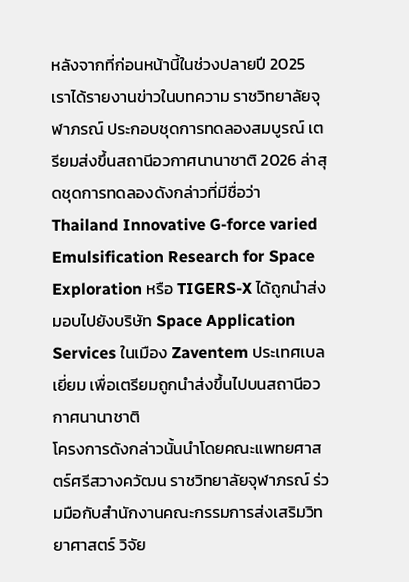หลังจากที่ก่อนหน้านี้ในช่วงปลายปี 2025 เราได้รายงานข่าวในบทความ ราชวิทยาลัยจุฬาภรณ์ ประกอบชุดการทดลองสมบูรณ์ เตรียมส่งขึ้นสถานีอวกาศนานาชาติ 2026 ล่าสุดชุดการทดลองดังกล่าวที่มีชื่อว่า Thailand Innovative G-force varied Emulsification Research for Space Exploration หรือ TIGERS-X ได้ถูกนำส่งมอบไปยังบริษัท Space Application Services ในเมือง Zaventem ประเทศเบลเยี่ยม เพื่อเตรียมถูกนำส่งขึ้นไปบนสถานีอวกาศนานาชาติ
โครงการดังกล่าวนั้นนำโดยคณะแพทยศาสตร์ศรีสวางควัฒน ราชวิทยาลัยจุฬาภรณ์ ร่วมมือกับสำนักงานคณะกรรมการส่งเสริมวิทยาศาสตร์ วิจัย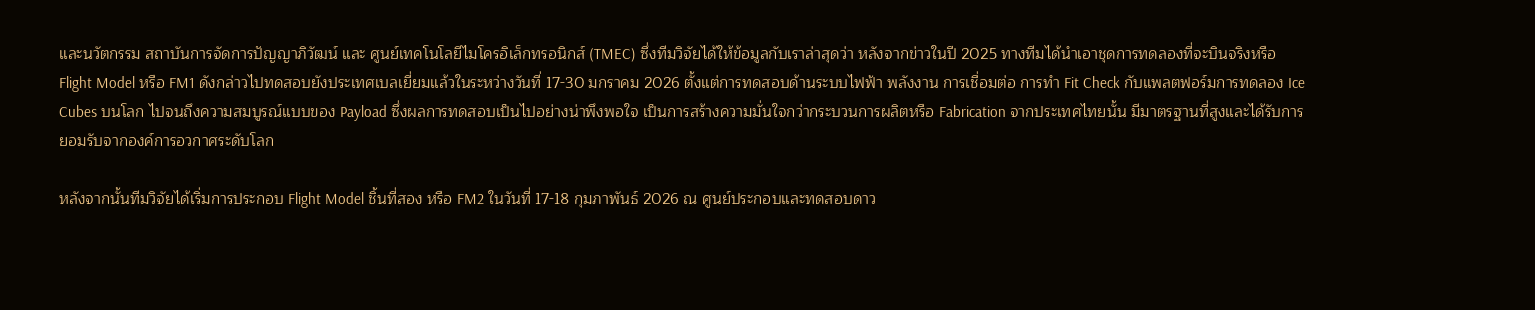และนวัตกรรม สถาบันการจัดการปัญญาภิวัฒน์ และ ศูนย์เทคโนโลยีไมโครอิเล็กทรอนิกส์ (TMEC) ซึ่งทีมวิจัยได้ให้ข้อมูลกับเราล่าสุดว่า หลังจากข่าวในปี 2025 ทางทีมได้นำเอาชุดการทดลองที่จะบินจริงหรือ Flight Model หรือ FM1 ดังกล่าวไปทดสอบยังประเทศเบลเยี่ยมแล้วในระหว่างวันที่ 17-30 มกราคม 2026 ตั้งแต่การทดสอบด้านระบบไฟฟ้า พลังงาน การเชื่อมต่อ การทำ Fit Check กับแพลตฟอร์มการทดลอง Ice Cubes บนโลก ไปจนถึงความสมบูรณ์แบบของ Payload ซึ่งผลการทดสอบเป็นไปอย่างน่าพึงพอใจ เป็นการสร้างความมั่นใจกว่ากระบวนการผลิตหรือ Fabrication จากประเทศไทยนั้น มีมาตรฐานที่สูงและได้รับการยอมรับจากองค์การอวกาศระดับโลก

หลังจากนั้นทีมวิจัยได้เริ่มการประกอบ Flight Model ชิ้นที่สอง หรือ FM2 ในวันที่ 17-18 กุมภาพันธ์ 2026 ณ ศูนย์ประกอบและทดสอบดาว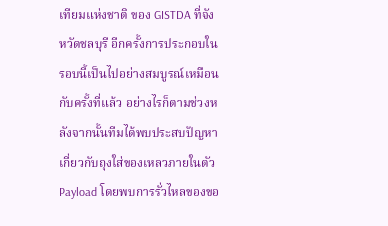เทียมแห่งชาติ ของ GISTDA ที่จังหวัดชลบุรี อีกครั้งการประกอบในรอบนี้เป็นไปอย่างสมบูรณ์เหมือนกับครั้งที่แล้ว อย่างไรก็ตามช่วงหลังจากนั้นทีมได้พบประสบปัญหาเกี่ยวกับถุงใส่ของเหลวภายในตัว Payload โดยพบการรั่วไหลของขอ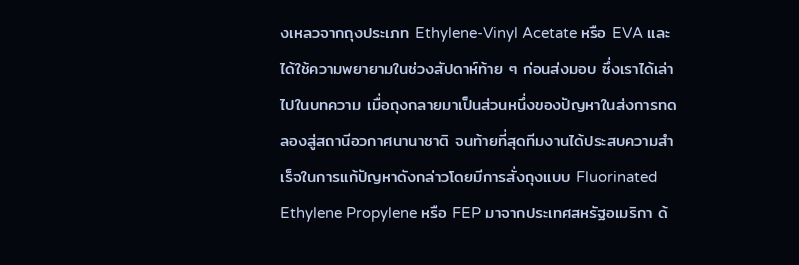งเหลวจากถุงประเภท Ethylene-Vinyl Acetate หรือ EVA และได้ใช้ความพยายามในช่วงสัปดาห์ท้าย ๆ ก่อนส่งมอบ ซึ่งเราได้เล่าไปในบทความ เมื่อถุงกลายมาเป็นส่วนหนึ่งของปัญหาในส่งการทดลองสู่สถานีอวกาศนานาชาติ จนท้ายที่สุดทีมงานได้ประสบความสำเร็จในการแก้ปัญหาดังกล่าวโดยมีการสั่งถุงแบบ Fluorinated Ethylene Propylene หรือ FEP มาจากประเทศสหรัฐอเมริกา ด้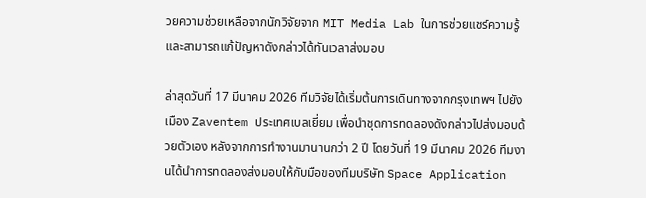วยความช่วยเหลือจากนักวิจัยจาก MIT Media Lab ในการช่วยแชร์ความรู้ และสามารถแก้ปัญหาดังกล่าวได้ทันเวลาส่งมอบ

ล่าสุดวันที่ 17 มีนาคม 2026 ทีมวิจัยได้เริ่มต้นการเดินทางจากกรุงเทพฯ ไปยังเมือง Zaventem ประเทศเบลเยี่ยม เพื่อนำชุดการทดลองดังกล่าวไปส่งมอบด้วยตัวเอง หลังจากการทำงานมานานกว่า 2 ปี โดยวันที่ 19 มีนาคม 2026 ทีมงานได้นำการทดลองส่งมอบให้กับมือของทีมบริษัท Space Application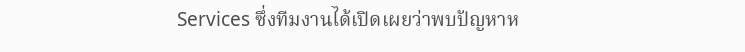Services ซึ่งทีมงานได้เปิดเผยว่าพบปัญหาห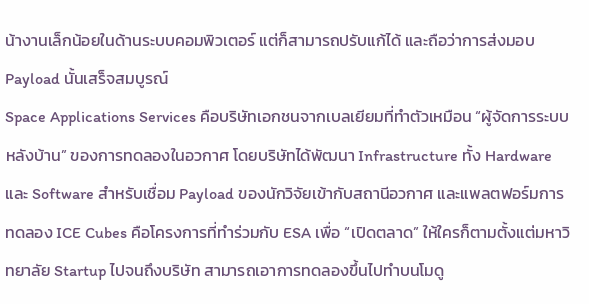น้างานเล็กน้อยในด้านระบบคอมพิวเตอร์ แต่ก็สามารถปรับแก้ได้ และถือว่าการส่งมอบ Payload นั้นเสร็จสมบูรณ์
Space Applications Services คือบริษัทเอกชนจากเบลเยียมที่ทำตัวเหมือน “ผู้จัดการระบบหลังบ้าน” ของการทดลองในอวกาศ โดยบริษัทได้พัฒนา Infrastructure ทั้ง Hardware และ Software สำหรับเชื่อม Payload ของนักวิจัยเข้ากับสถานีอวกาศ และแพลตฟอร์มการทดลอง ICE Cubes คือโครงการที่ทำร่วมกับ ESA เพื่อ “เปิดตลาด” ให้ใครก็ตามตั้งแต่มหาวิทยาลัย Startup ไปจนถึงบริษัท สามารถเอาการทดลองขึ้นไปทำบนโมดู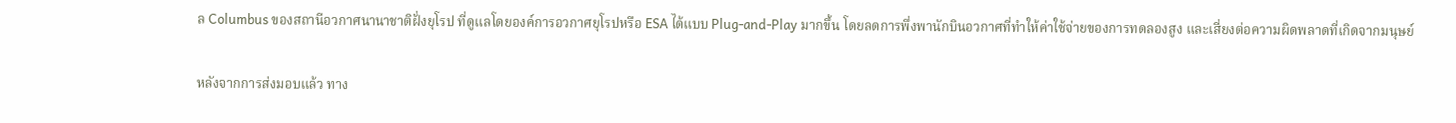ล Columbus ของสถานีอวกาศนานาชาติฝั่งยุโรป ที่ดูแลโดยองค์การอวกาศยุโรปหรือ ESA ได้แบบ Plug-and-Play มากขึ้น โดยลดการพึ่งพานักบินอวกาศที่ทำให้ค่าใช้จ่ายของการทดลองสูง และเสี่ยงต่อความผิดพลาดที่เกิดจากมนุษย์

หลังจากการส่งมอบแล้ว ทาง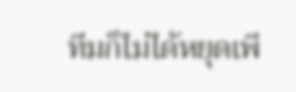ทีมก็ไม่ได้หยุดเพี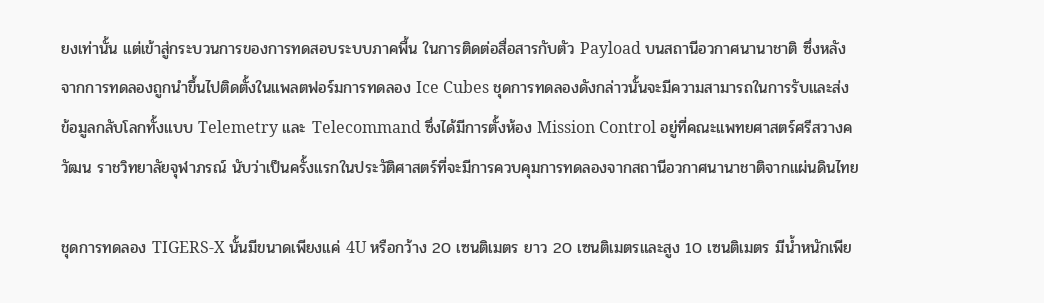ยงเท่านั้น แต่เข้าสู่กระบวนการของการทดสอบระบบภาคพื้น ในการติดต่อสื่อสารกับตัว Payload บนสถานีอวกาศนานาชาติ ซึ่งหลังจากการทดลองถูกนำขึ้นไปติดตั้งในแพลตฟอร์มการทดลอง Ice Cubes ชุดการทดลองดังกล่าวนั้นจะมีความสามารถในการรับและส่งข้อมูลกลับโลกทั้งแบบ Telemetry และ Telecommand ซึ่งได้มีการตั้งห้อง Mission Control อยู่ที่คณะแพทยศาสตร์ศรีสวางควัฒน ราชวิทยาลัยจุฬาภรณ์ นับว่าเป็นครั้งแรกในประวัติศาสตร์ที่จะมีการควบคุมการทดลองจากสถานีอวกาศนานาชาติจากแผ่นดินไทย

ชุดการทดลอง TIGERS-X นั้นมีขนาดเพียงแค่ 4U หรือกว้าง 20 เซนติเมตร ยาว 20 เซนติเมตรและสูง 10 เซนติเมตร มีน้ำหนักเพีย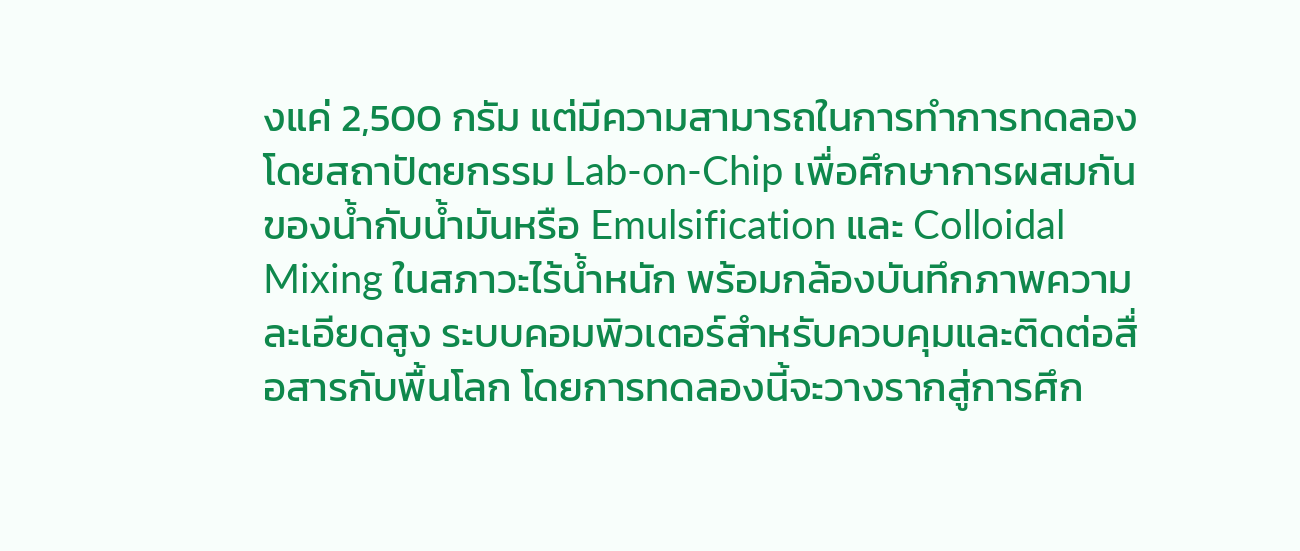งแค่ 2,500 กรัม แต่มีความสามารถในการทำการทดลองโดยสถาปัตยกรรม Lab-on-Chip เพื่อศึกษาการผสมกันของน้ำกับน้ำมันหรือ Emulsification และ Colloidal Mixing ในสภาวะไร้น้ำหนัก พร้อมกล้องบันทึกภาพความละเอียดสูง ระบบคอมพิวเตอร์สำหรับควบคุมและติดต่อสื่อสารกับพื้นโลก โดยการทดลองนี้จะวางรากสู่การศึก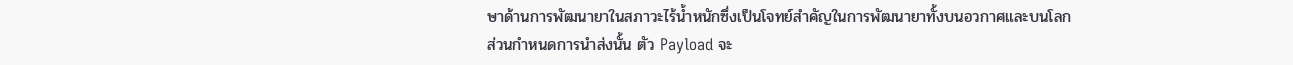ษาด้านการพัฒนายาในสภาวะไร้น้ำหนักซึ่งเป็นโจทย์สำคัญในการพัฒนายาทั้งบนอวกาศและบนโลก
ส่วนกำหนดการนำส่งนั้น ตัว Payload จะ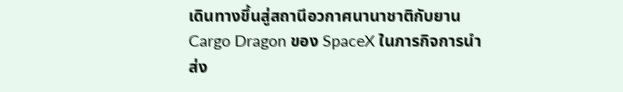เดินทางขึ้นสู่สถานีอวกาศนานาชาติกับยาน Cargo Dragon ของ SpaceX ในภารกิจการนำส่ง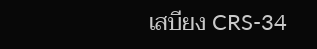เสบียง CRS-34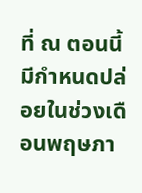ที่ ณ ตอนนี้มีกำหนดปล่อยในช่วงเดือนพฤษภา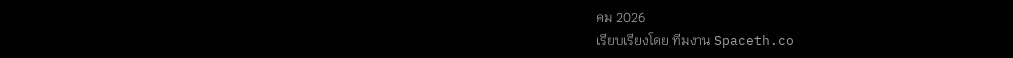คม 2026
เรียบเรียงโดย ทีมงาน Spaceth.co